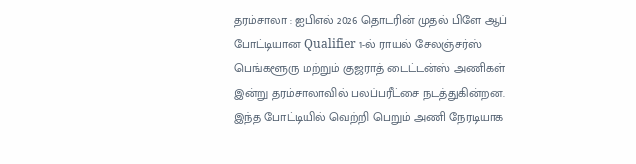தரம்சாலா : ஐபிஎல் 2026 தொடரின் முதல் பிளே ஆப் போட்டியான Qualifier 1-ல் ராயல் சேலஞ்சர்ஸ் பெங்களூரு மற்றும் குஜராத் டைட்டன்ஸ் அணிகள் இன்று தரம்சாலாவில் பலப்பரீட்சை நடத்துகின்றன. இந்த போட்டியில் வெற்றி பெறும் அணி நேரடியாக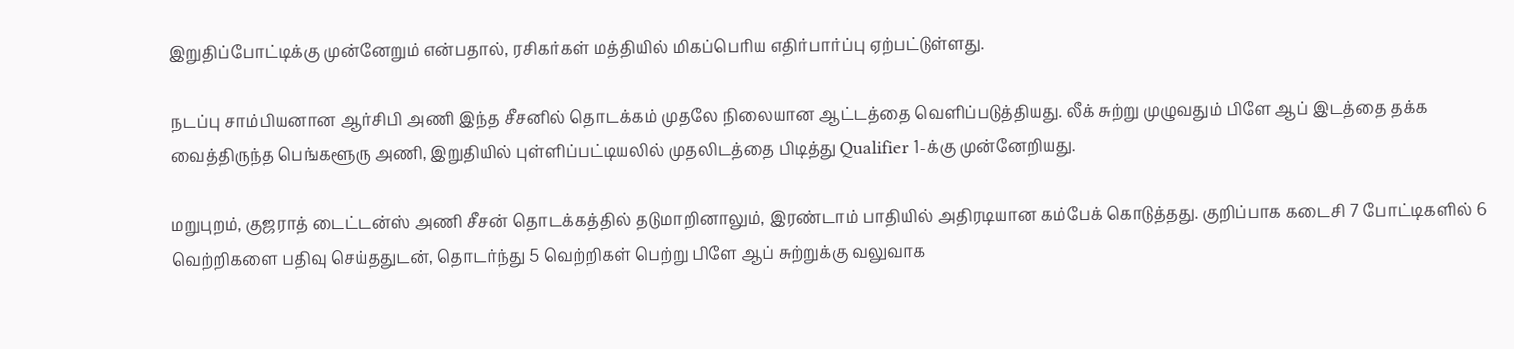இறுதிப்போட்டிக்கு முன்னேறும் என்பதால், ரசிகர்கள் மத்தியில் மிகப்பெரிய எதிர்பார்ப்பு ஏற்பட்டுள்ளது.

நடப்பு சாம்பியனான ஆர்சிபி அணி இந்த சீசனில் தொடக்கம் முதலே நிலையான ஆட்டத்தை வெளிப்படுத்தியது. லீக் சுற்று முழுவதும் பிளே ஆப் இடத்தை தக்க வைத்திருந்த பெங்களூரு அணி, இறுதியில் புள்ளிப்பட்டியலில் முதலிடத்தை பிடித்து Qualifier 1-க்கு முன்னேறியது.

மறுபுறம், குஜராத் டைட்டன்ஸ் அணி சீசன் தொடக்கத்தில் தடுமாறினாலும், இரண்டாம் பாதியில் அதிரடியான கம்பேக் கொடுத்தது. குறிப்பாக கடைசி 7 போட்டிகளில் 6 வெற்றிகளை பதிவு செய்ததுடன், தொடர்ந்து 5 வெற்றிகள் பெற்று பிளே ஆப் சுற்றுக்கு வலுவாக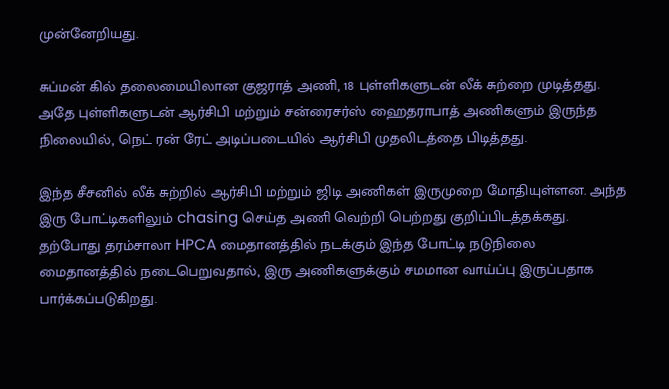முன்னேறியது.

சுப்மன் கில் தலைமையிலான குஜராத் அணி, 18 புள்ளிகளுடன் லீக் சுற்றை முடித்தது. அதே புள்ளிகளுடன் ஆர்சிபி மற்றும் சன்ரைசர்ஸ் ஹைதராபாத் அணிகளும் இருந்த நிலையில், நெட் ரன் ரேட் அடிப்படையில் ஆர்சிபி முதலிடத்தை பிடித்தது.

இந்த சீசனில் லீக் சுற்றில் ஆர்சிபி மற்றும் ஜிடி அணிகள் இருமுறை மோதியுள்ளன. அந்த இரு போட்டிகளிலும் chasing செய்த அணி வெற்றி பெற்றது குறிப்பிடத்தக்கது. தற்போது தரம்சாலா HPCA மைதானத்தில் நடக்கும் இந்த போட்டி நடுநிலை மைதானத்தில் நடைபெறுவதால், இரு அணிகளுக்கும் சமமான வாய்ப்பு இருப்பதாக பார்க்கப்படுகிறது.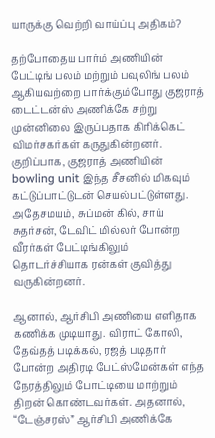யாருக்கு வெற்றி வாய்ப்பு அதிகம்?

தற்போதைய பார்ம் அணியின் பேட்டிங் பலம் மற்றும் பவுலிங் பலம் ஆகியவற்றை பார்க்கும்போது குஜராத் டைட்டன்ஸ் அணிக்கே சற்று முன்னிலை இருப்பதாக கிரிக்கெட் விமர்சகர்கள் கருதுகின்றனர். குறிப்பாக, குஜராத் அணியின் bowling unit இந்த சீசனில் மிகவும் கட்டுப்பாட்டுடன் செயல்பட்டுள்ளது. அதேசமயம், சுப்மன் கில், சாய் சுதர்சன், டேவிட் மில்லர் போன்ற வீரர்கள் பேட்டிங்கிலும் தொடர்ச்சியாக ரன்கள் குவித்து வருகின்றனர்.

ஆனால், ஆர்சிபி அணியை எளிதாக கணிக்க முடியாது. விராட் கோலி, தேவ்தத் படிக்கல், ரஜத் படிதார் போன்ற அதிரடி பேட்ஸ்மேன்கள் எந்த நேரத்திலும் போட்டியை மாற்றும் திறன் கொண்டவர்கள். அதனால், “டேஞ்சரஸ்” ஆர்சிபி அணிக்கே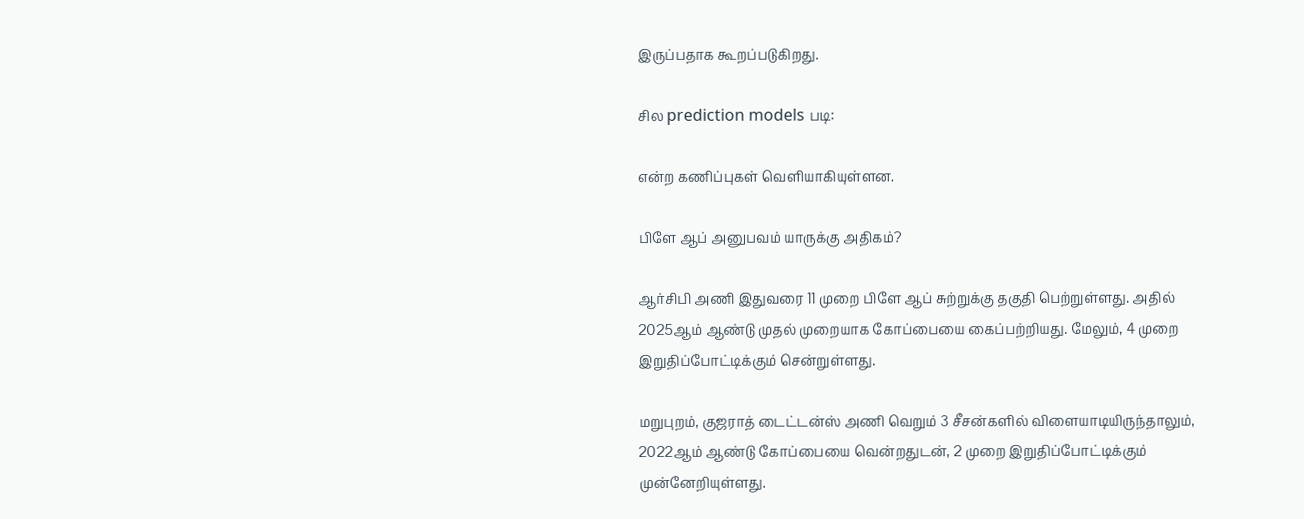இருப்பதாக கூறப்படுகிறது.

சில prediction models படி:

என்ற கணிப்புகள் வெளியாகியுள்ளன.

பிளே ஆப் அனுபவம் யாருக்கு அதிகம்?

ஆர்சிபி அணி இதுவரை 11 முறை பிளே ஆப் சுற்றுக்கு தகுதி பெற்றுள்ளது. அதில் 2025ஆம் ஆண்டு முதல் முறையாக கோப்பையை கைப்பற்றியது. மேலும், 4 முறை இறுதிப்போட்டிக்கும் சென்றுள்ளது.

மறுபுறம், குஜராத் டைட்டன்ஸ் அணி வெறும் 3 சீசன்களில் விளையாடியிருந்தாலும், 2022ஆம் ஆண்டு கோப்பையை வென்றதுடன், 2 முறை இறுதிப்போட்டிக்கும் முன்னேறியுள்ளது.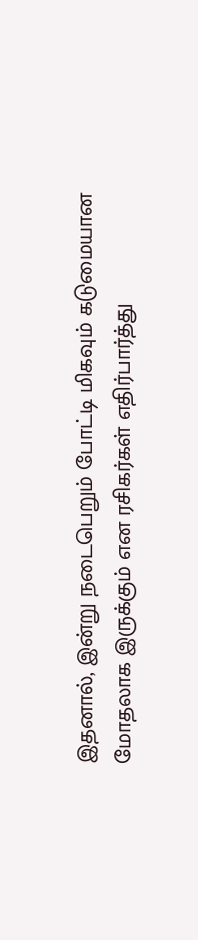இதனால், இன்று நடைபெறும் போட்டி மிகவும் கடுமையான மோதலாக இருக்கும் என ரசிகர்கள் எதிர்பார்த்து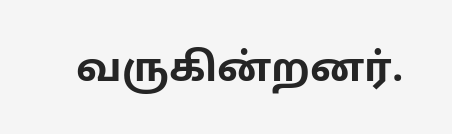வருகின்றனர்.